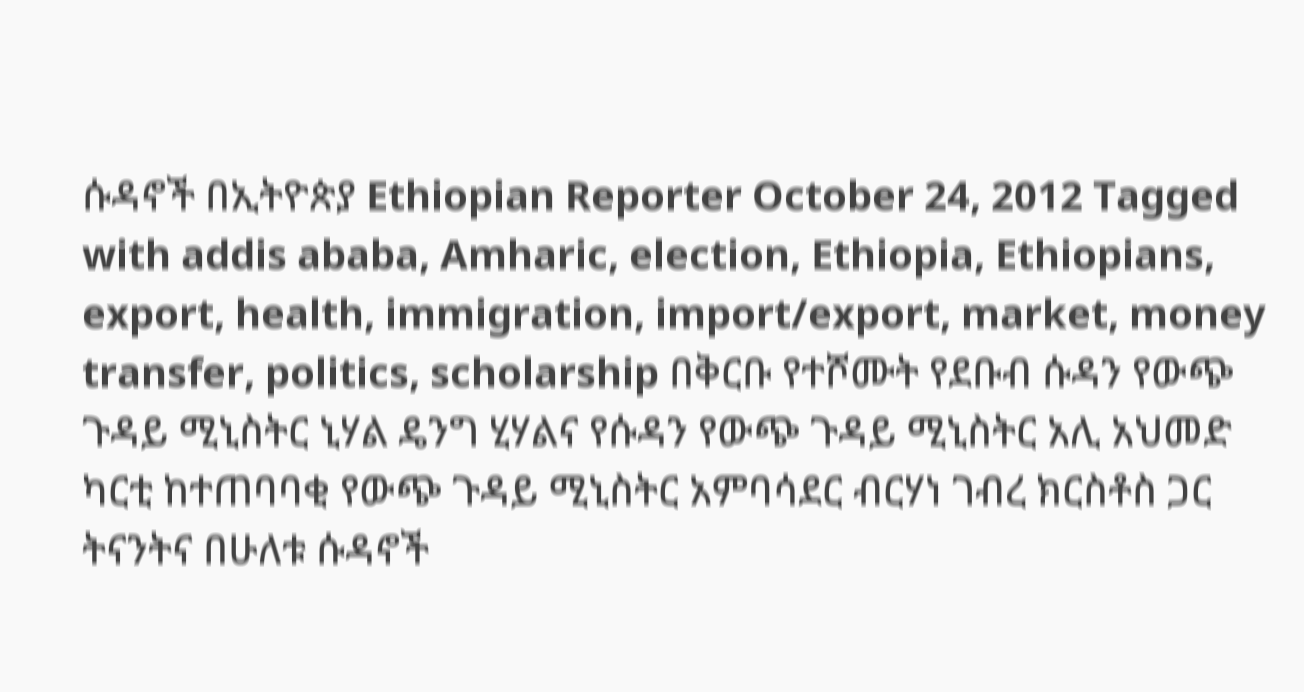ሱዳኖች በኢትዮጵያ Ethiopian Reporter October 24, 2012 Tagged with addis ababa, Amharic, election, Ethiopia, Ethiopians, export, health, immigration, import/export, market, money transfer, politics, scholarship በቅርቡ የተሾሙት የደቡብ ሱዳን የውጭ ጉዳይ ሚኒስትር ኒሃል ዴንግ ሂሃልና የሱዳን የውጭ ጉዳይ ሚኒስትር አሊ አህመድ ካርቲ ከተጠባባቂ የውጭ ጉዳይ ሚኒስትር አምባሳደር ብርሃነ ገብረ ክርስቶስ ጋር ትናንትና በሁለቱ ሱዳኖች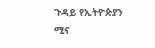ጉዳይ የኢትዮጵያን ሚና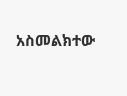አስመልክተው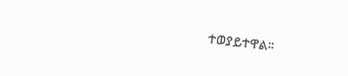ተወያይተዋል፡፡